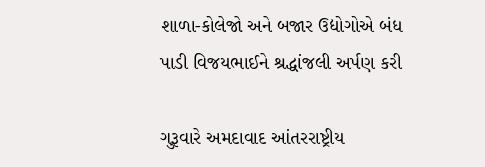શાળા-કોલેજો અને બજાર ઉદ્યોગોએ બંધ પાડી વિજયભાઈને શ્રદ્ધાંજલી અર્પણ કરી

ગુરૂવારે અમદાવાદ આંતરરાષ્ટ્રીય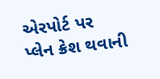એરપોર્ટ પર પ્લેન ક્રેશ થવાની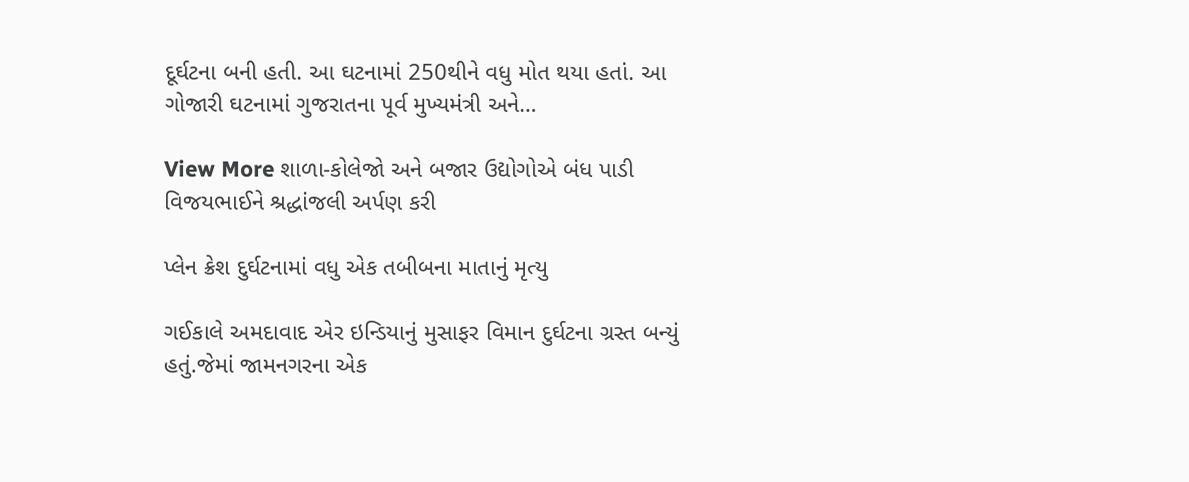દૂર્ઘટના બની હતી. આ ઘટનામાં 250થીને વધુ મોત થયા હતાં. આ ગોજારી ઘટનામાં ગુજરાતના પૂર્વ મુખ્યમંત્રી અને…

View More શાળા-કોલેજો અને બજાર ઉદ્યોગોએ બંધ પાડી વિજયભાઈને શ્રદ્ધાંજલી અર્પણ કરી

પ્લેન ક્રેશ દુર્ઘટનામાં વધુ એક તબીબના માતાનું મૃત્યુ

ગઈકાલે અમદાવાદ એર ઇન્ડિયાનું મુસાફર વિમાન દુર્ઘટના ગ્રસ્ત બન્યું હતું.જેમાં જામનગરના એક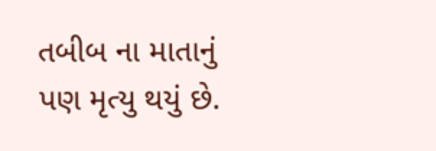તબીબ ના માતાનું પણ મૃત્યુ થયું છે.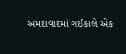અમદાવાદમાં ગઈકાલે એક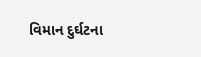વિમાન દુર્ઘટના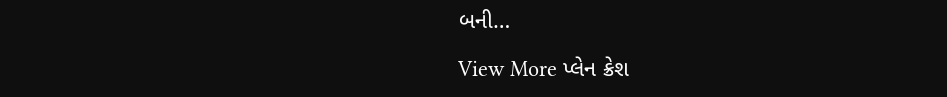બની…

View More પ્લેન ક્રેશ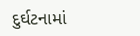દુર્ઘટનામાં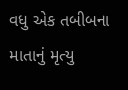વધુ એક તબીબના માતાનું મૃત્યુ